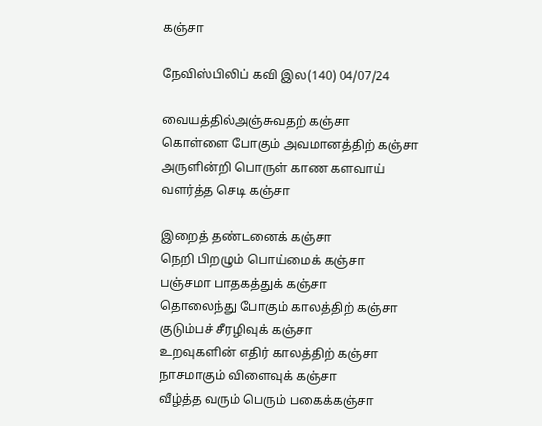கஞ்சா

நேவிஸ்பிலிப் கவி இல(140) 04/07/24

வையத்தில்அஞ்சுவதற் கஞ்சா
கொள்ளை போகும் அவமானத்திற் கஞ்சா
அருளின்றி பொருள் காண களவாய்
வளர்த்த செடி கஞ்சா

இறைத் தண்டனைக் கஞ்சா
நெறி பிறழும் பொய்மைக் கஞ்சா
பஞ்சமா பாதகத்துக் கஞ்சா
தொலைந்து போகும் காலத்திற் கஞ்சா
குடும்பச் சீரழிவுக் கஞ்சா
உறவுகளின் எதிர் காலத்திற் கஞ்சா
நாசமாகும் விளைவுக் கஞ்சா
வீழ்த்த வரும் பெரும் பகைக்கஞ்சா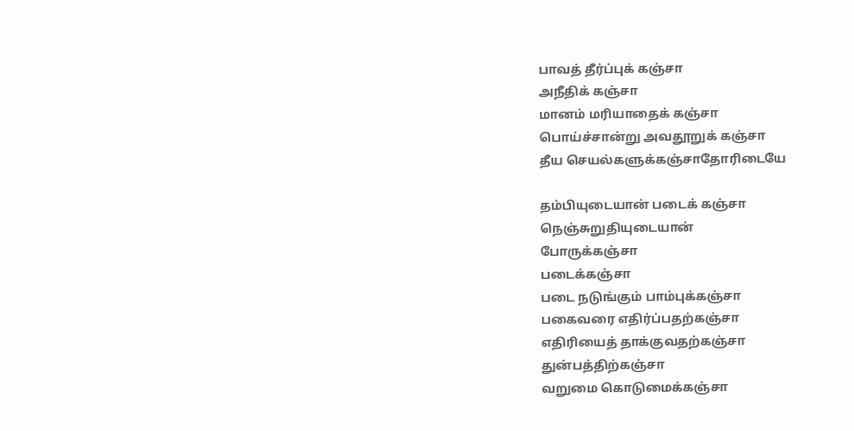பாவத் தீர்ப்புக் கஞ்சா
அநீதிக் கஞ்சா
மானம் மரியாதைக் கஞ்சா
பொய்ச்சான்று அவதூறுக் கஞ்சா
தீய செயல்களுக்கஞ்சாதோரிடையே

தம்பியுடையான் படைக் கஞ்சா
நெஞ்சுறுதியுடையான்
போருக்கஞ்சா
படைக்கஞ்சா
படை நடுங்கும் பாம்புக்கஞ்சா
பகைவரை எதிர்ப்பதற்கஞ்சா
எதிரியைத் தாக்குவதற்கஞ்சா
துன்பத்திற்கஞ்சா
வறுமை கொடுமைக்கஞ்சா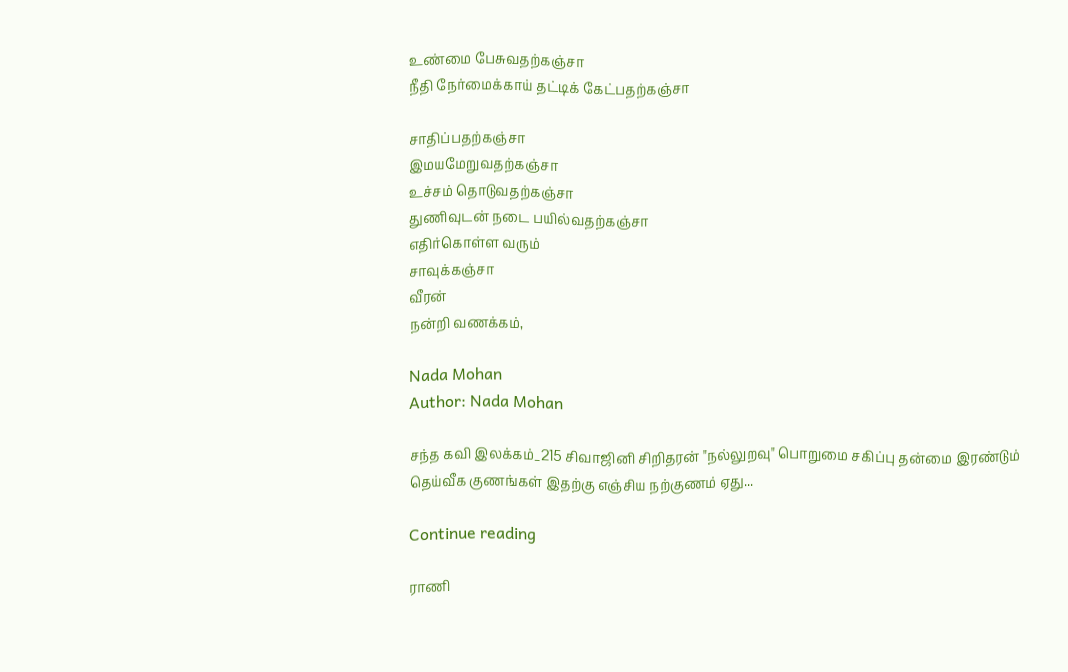உண்மை பேசுவதற்கஞ்சா
நீதி நேர்மைக்காய் தட்டிக் கேட்பதற்கஞ்சா

சாதிப்பதற்கஞ்சா
இமயமேறுவதற்கஞ்சா
உச்சம் தொடுவதற்கஞ்சா
துணிவுடன் நடை பயில்வதற்கஞ்சா
எதிர்கொள்ள வரும்
சாவுக்கஞ்சா
வீரன்
நன்றி வணக்கம்,

Nada Mohan
Author: Nada Mohan

சந்த கவி இலக்கம்_215 சிவாஜினி சிறிதரன் "நல்லுறவு" பொறுமை சகிப்பு தன்மை இரண்டும் தெய்வீக குணங்கள் இதற்கு எஞ்சிய நற்குணம் ஏது...

Continue reading

ராணி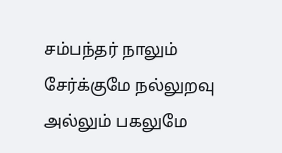சம்பந்தர் நாலும் சேர்க்குமே நல்லுறவு அல்லும் பகலுமே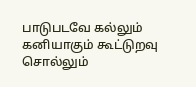பாடுபடவே கல்லும் கனியாகும் கூட்டுறவு சொல்லும்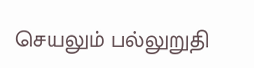செயலும் பல்லுறுதி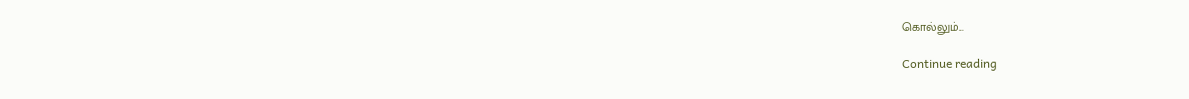கொல்லும்...

Continue reading